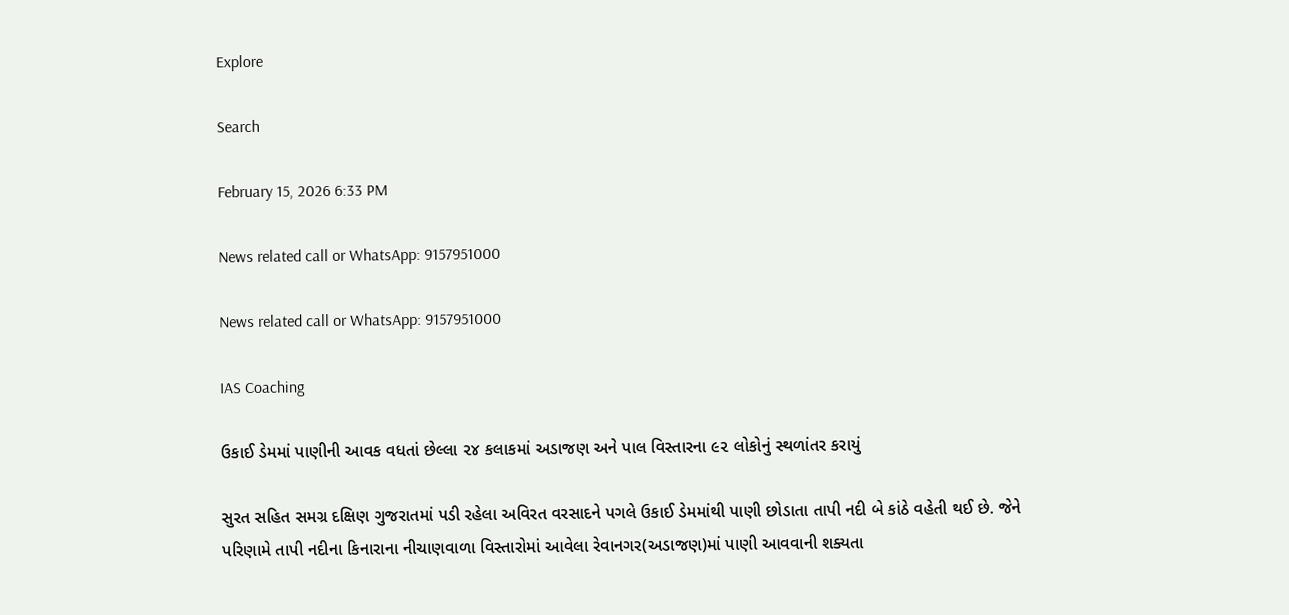Explore

Search

February 15, 2026 6:33 PM

News related call or WhatsApp: 9157951000

News related call or WhatsApp: 9157951000

IAS Coaching

ઉકાઈ ડેમમાં પાણીની આવક વધતાં છેલ્લા ૨૪ કલાકમાં અડાજણ અને પાલ વિસ્તારના ૯૨ લોકોનું સ્થળાંતર કરાયું

સુરત સહિત સમગ્ર દક્ષિણ ગુજરાતમાં પડી રહેલા અવિરત વરસાદને પગલે ઉકાઈ ડેમમાંથી પાણી છોડાતા તાપી નદી બે કાંઠે વહેતી થઈ છે. જેને પરિણામે તાપી નદીના કિનારાના નીચાણવાળા વિસ્તારોમાં આવેલા રેવાનગર(અડાજણ)માં પાણી આવવાની શક્યતા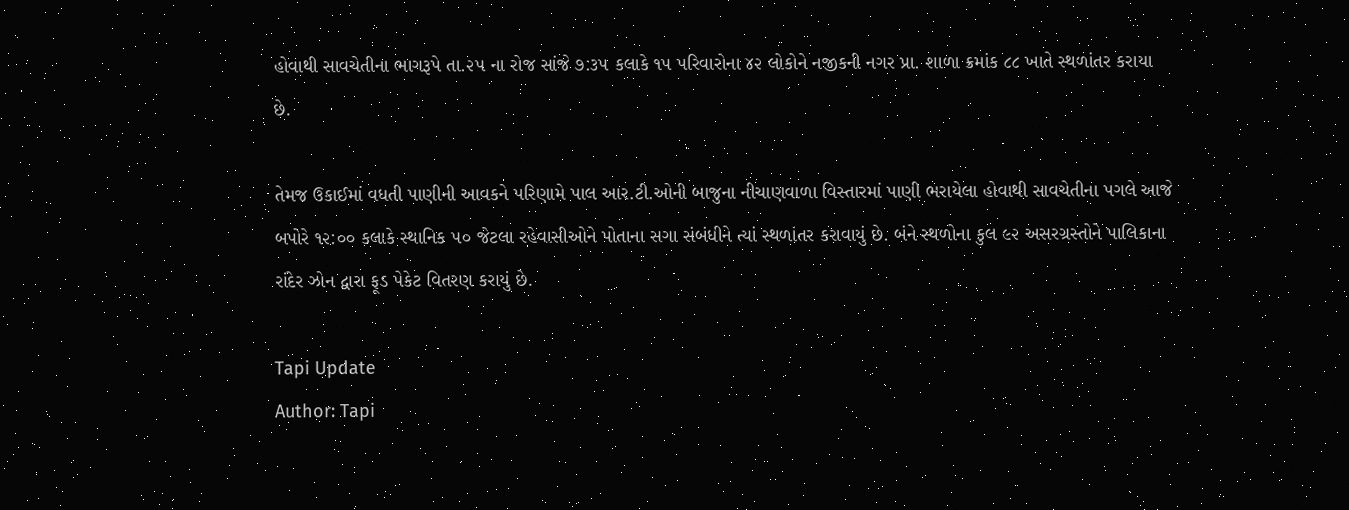હોવાથી સાવચેતીના ભાગરૂપે તા.૨૫ ના રોજ સાંજે ૭:૩૫ કલાકે ૧૫ પરિવારોના ૪૨ લોકોને નજીકની નગર પ્રા. શાળા ક્રમાંક ૮૮ ખાતે સ્થળાંતર કરાયા છે.

તેમજ ઉકાઈમાં વધતી પાણીની આવકને પરિણામે પાલ આર.ટી.ઓની બાજુના નીચાણવાળા વિસ્તારમાં પાણી ભરાયેલા હોવાથી સાવચેતીના પગલે આજે બપોરે ૧૨:૦૦ કલાકે સ્થાનિક ૫૦ જેટલા રહેવાસીઓને પોતાના સગા સંબંધીને ત્યાં સ્થળાંતર કરાવાયું છે. બંને સ્થળોના કુલ ૯૨ અસરગ્રસ્તોને પાલિકાના રાંદેર ઝોન દ્વારા ફૂડ પેકેટ વિતરણ કરાયું છે.

Tapi Update
Author: Tapi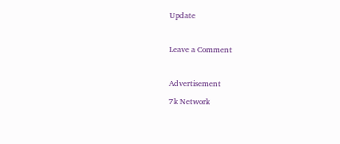Update

Leave a Comment

Advertisement
7k Network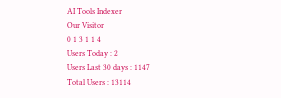AI Tools Indexer
Our Visitor
0 1 3 1 1 4
Users Today : 2
Users Last 30 days : 1147
Total Users : 13114